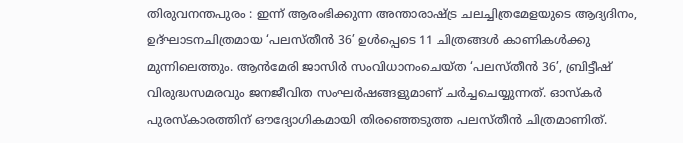തിരുവനന്തപുരം : ഇന്ന് ആരംഭിക്കുന്ന അന്താരാഷ്ട്ര ചലച്ചിത്രമേളയുടെ ആദ്യദിനം, ഉദ്ഘാടനചിത്രമായ ‘പലസ്തീൻ 36’ ഉൾപ്പെടെ 11 ചിത്രങ്ങൾ കാണികൾക്കു മുന്നിലെത്തും. ആൻമേരി ജാസിർ സംവിധാനംചെയ്ത ‘പലസ്തീൻ 36’, ബ്രിട്ടീഷ് വിരുദ്ധസമരവും ജനജീവിത സംഘർഷങ്ങളുമാണ് ചർച്ചചെയ്യുന്നത്. ഓസ്കർ പുരസ്കാരത്തിന് ഔദ്യോഗികമായി തിരഞ്ഞെടുത്ത പലസ്തീൻ ചിത്രമാണിത്.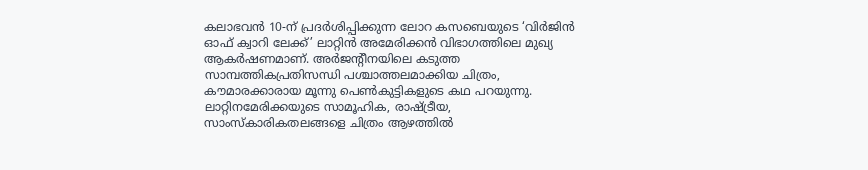കലാഭവൻ 10-ന് പ്രദർശിപ്പിക്കുന്ന ലോറ കസബെയുടെ ‘വിർജിൻ ഓഫ് ക്വാറി ലേക്ക്’ ലാറ്റിൻ അമേരിക്കൻ വിഭാഗത്തിലെ മുഖ്യ ആകർഷണമാണ്. അർജന്റീനയിലെ കടുത്ത സാമ്പത്തികപ്രതിസന്ധി പശ്ചാത്തലമാക്കിയ ചിത്രം, കൗമാരക്കാരായ മൂന്നു പെൺകുട്ടികളുടെ കഥ പറയുന്നു. ലാറ്റിനമേരിക്കയുടെ സാമൂഹിക, രാഷ്ട്രീയ, സാംസ്കാരികതലങ്ങളെ ചിത്രം ആഴത്തിൽ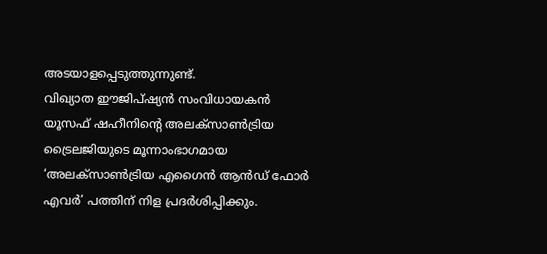അടയാളപ്പെടുത്തുന്നുണ്ട്.
വിഖ്യാത ഈജിപ്ഷ്യൻ സംവിധായകൻ യൂസഫ് ഷഹീനിന്റെ അലക്സാൺട്രിയ ട്രൈലജിയുടെ മൂന്നാംഭാഗമായ ‘അലക്സാൺട്രിയ എഗൈൻ ആൻഡ് ഫോർ എവർ’ പത്തിന് നിള പ്രദർശിപ്പിക്കും.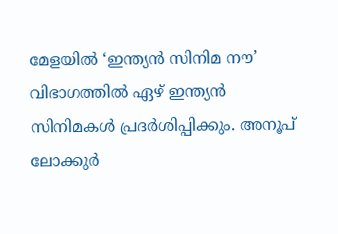മേളയിൽ ‘ഇന്ത്യൻ സിനിമ നൗ’ വിഭാഗത്തിൽ ഏഴ് ഇന്ത്യൻ സിനിമകൾ പ്രദർശിപ്പിക്കും. അനൂപ് ലോക്കുർ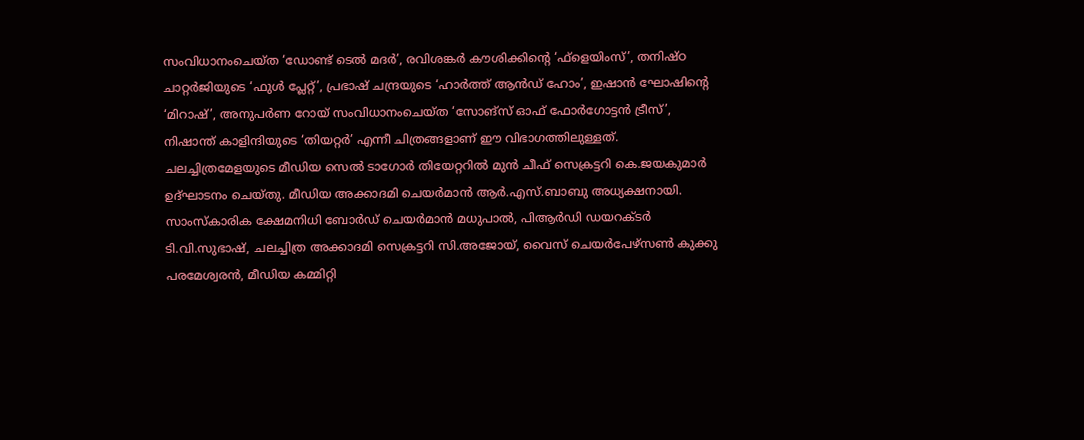സംവിധാനംചെയ്ത ‘ഡോണ്ട് ടെൽ മദർ’, രവിശങ്കർ കൗശിക്കിന്റെ ‘ഫ്ളെയിംസ്’, തനിഷ്ഠ ചാറ്റർജിയുടെ ‘ഫുൾ പ്ലേറ്റ്’, പ്രഭാഷ് ചന്ദ്രയുടെ ‘ഹാർത്ത് ആൻഡ് ഹോം’, ഇഷാൻ ഘോഷിന്റെ ‘മിറാഷ്’, അനുപർണ റോയ് സംവിധാനംചെയ്ത ‘സോങ്സ് ഓഫ് ഫോർഗോട്ടൻ ട്രീസ്’, നിഷാന്ത് കാളിന്ദിയുടെ ‘തിയറ്റർ’ എന്നീ ചിത്രങ്ങളാണ് ഈ വിഭാഗത്തിലുള്ളത്.
ചലച്ചിത്രമേളയുടെ മീഡിയ സെൽ ടാഗോർ തിയേറ്ററിൽ മുൻ ചീഫ് സെക്രട്ടറി കെ.ജയകുമാർ ഉദ്ഘാടനം ചെയ്തു. മീഡിയ അക്കാദമി ചെയർമാൻ ആർ.എസ്.ബാബു അധ്യക്ഷനായി. സാംസ്കാരിക ക്ഷേമനിധി ബോർഡ് ചെയർമാൻ മധുപാൽ, പിആർഡി ഡയറക്ടർ ടി.വി.സുഭാഷ്, ചലച്ചിത്ര അക്കാദമി സെക്രട്ടറി സി.അജോയ്, വൈസ് ചെയർപേഴ്സൺ കുക്കു പരമേശ്വരൻ, മീഡിയ കമ്മിറ്റി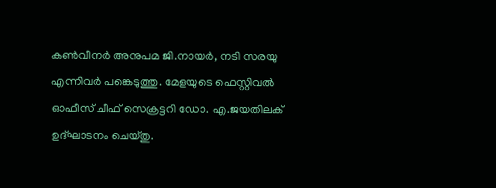കൺവീനർ അനുപമ ജി.നായർ, നടി സരയു എന്നിവർ പങ്കെടുത്തു. മേളയുടെ ഫെസ്റ്റിവൽ ഓഫീസ് ചീഫ് സെക്രട്ടറി ഡോ. എ.ജയതിലക് ഉദ്ഘാടനം ചെയ്തു.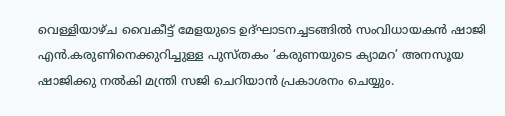വെള്ളിയാഴ്ച വൈകീട്ട് മേളയുടെ ഉദ്ഘാടനച്ചടങ്ങിൽ സംവിധായകൻ ഷാജി എൻ.കരുണിനെക്കുറിച്ചുള്ള പുസ്തകം ‘കരുണയുടെ ക്യാമറ’ അനസൂയ ഷാജിക്കു നൽകി മന്ത്രി സജി ചെറിയാൻ പ്രകാശനം ചെയ്യും.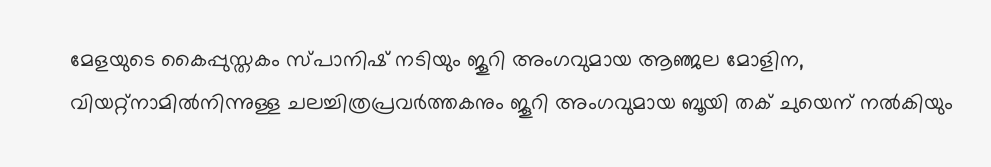മേളയുടെ കൈപ്പുസ്തകം സ്പാനിഷ് നടിയും ജൂറി അംഗവുമായ ആഞ്ജല മോളിന, വിയറ്റ്നാമിൽനിന്നുള്ള ചലച്ചിത്രപ്രവർത്തകനും ജൂറി അംഗവുമായ ബൂയി തക് ചുയെന് നൽകിയും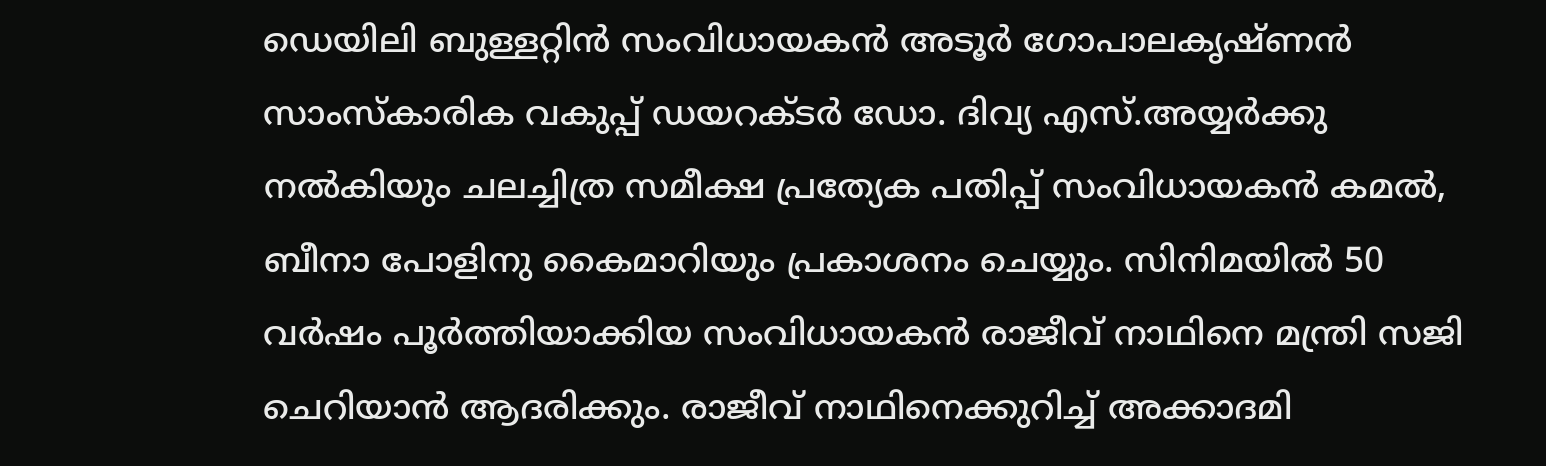ഡെയിലി ബുള്ളറ്റിൻ സംവിധായകൻ അടൂർ ഗോപാലകൃഷ്ണൻ സാംസ്കാരിക വകുപ്പ് ഡയറക്ടർ ഡോ. ദിവ്യ എസ്.അയ്യർക്കു നൽകിയും ചലച്ചിത്ര സമീക്ഷ പ്രത്യേക പതിപ്പ് സംവിധായകൻ കമൽ, ബീനാ പോളിനു കൈമാറിയും പ്രകാശനം ചെയ്യും. സിനിമയിൽ 50 വർഷം പൂർത്തിയാക്കിയ സംവിധായകൻ രാജീവ് നാഥിനെ മന്ത്രി സജി ചെറിയാൻ ആദരിക്കും. രാജീവ് നാഥിനെക്കുറിച്ച് അക്കാദമി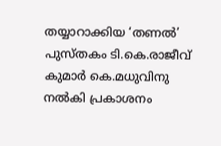തയ്യാറാക്കിയ ‘തണൽ’ പുസ്തകം ടി.കെ.രാജീവ് കുമാർ കെ.മധുവിനു നൽകി പ്രകാശനം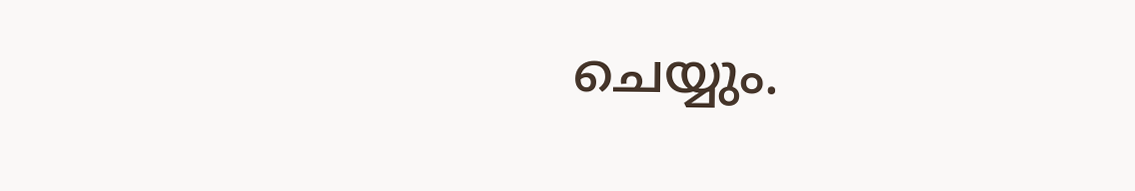ചെയ്യും.